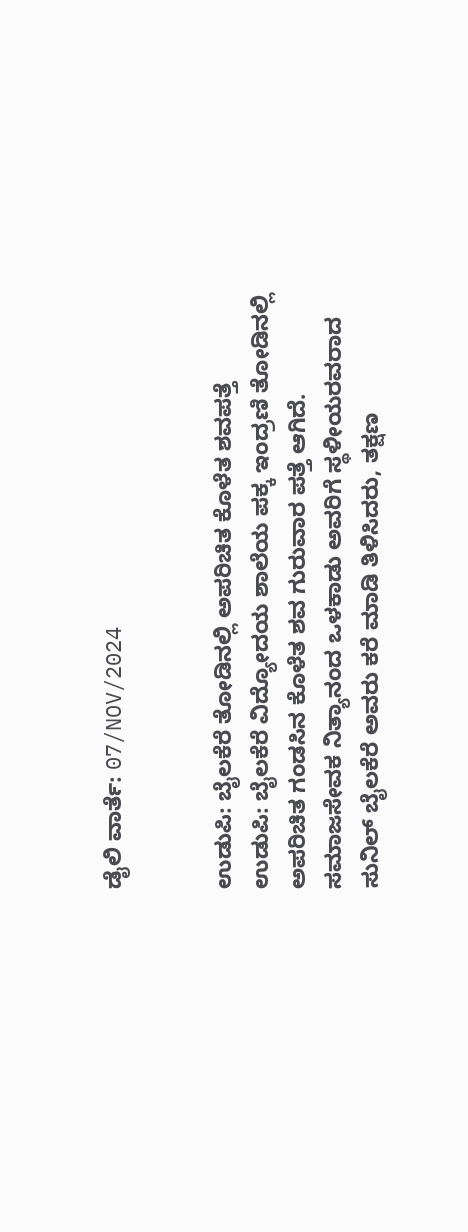ಡೈಲಿ ವಾರ್ತೆ: 07/NOV/2024


ಉಡುಪಿ: ಬೈಲಕೆರೆ ತೋಡಿನಲ್ಲಿ ಅಪರಿಚಿತ ಕೊಳೆತ ಶವಪತ್ತೆ
ಉಡುಪಿ: ಬೈಲಕೆರೆ ವಿದ್ಯೋದಯ ಶಾಲೆಯ ಪಕ್ಕ ಇಂದ್ರಣಿ ತೋಡಿನಲ್ಲಿ ಅಪರಿಚಿತ ಗಂಡಸಿನ ಕೊಳೆತ ಶವ ಗುರುವಾರ ಪತ್ತೆ ಆಗಿದೆ.
ಸಮಾಜಸೇವಕ ನಿತ್ಯಾನಂದ ಒಳಕಾಡು ಅವರಿಗೆ ಸ್ಥಳೀಯರವರಾದ ಸುನಿಲ್ ಬೈಲಕೆರೆ ಅವರು ಕರೆ ಮಾಡಿ ತಿಳಿಸಿದರು, ತಕ್ಷಣ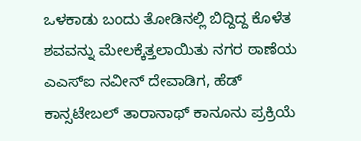ಒಳಕಾಡು ಬಂದು ತೋಡಿನಲ್ಲಿ ಬಿದ್ದಿದ್ದ ಕೊಳೆತ ಶವವನ್ನು ಮೇಲಕ್ಕೆತ್ತಲಾಯಿತು ನಗರ ಠಾಣೆಯ ಎಎಸ್ಐ ನವೀನ್ ದೇವಾಡಿಗ, ಹೆಡ್ ಕಾನ್ಸಟೇಬಲ್ ತಾರಾನಾಥ್ ಕಾನೂನು ಪ್ರಕ್ರಿಯೆ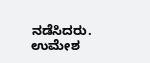ನಡೆಸಿದರು.
ಉಮೇಶ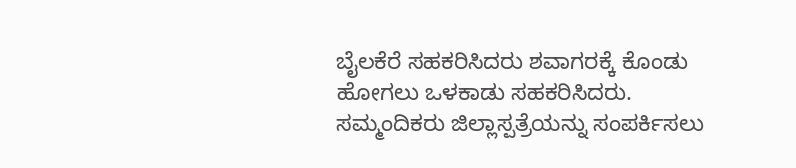ಬೈಲಕೆರೆ ಸಹಕರಿಸಿದರು ಶವಾಗರಕ್ಕೆ ಕೊಂಡು ಹೋಗಲು ಒಳಕಾಡು ಸಹಕರಿಸಿದರು. ಸಮ್ಮಂದಿಕರು ಜಿಲ್ಲಾಸ್ಪತ್ರೆಯನ್ನು ಸಂಪರ್ಕಿಸಲು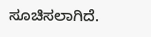ಸೂಚಿಸಲಾಗಿದೆ.